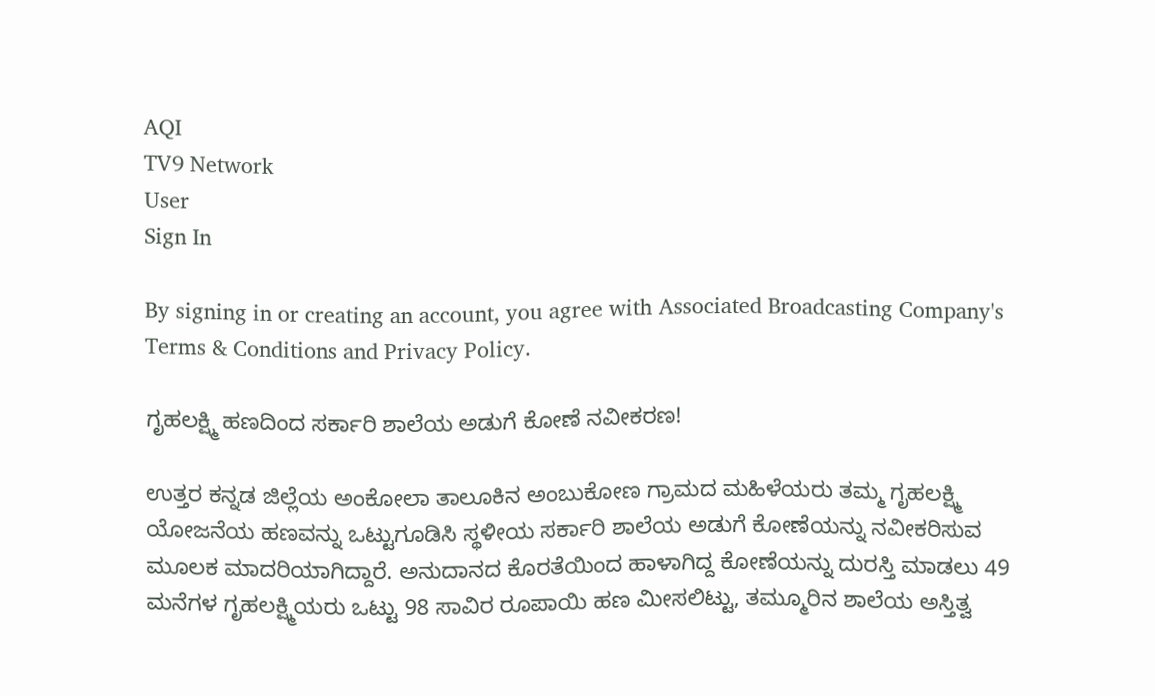AQI
TV9 Network
User
Sign In

By signing in or creating an account, you agree with Associated Broadcasting Company's Terms & Conditions and Privacy Policy.

ಗೃಹಲಕ್ಷ್ಮಿ ಹಣದಿಂದ ಸರ್ಕಾರಿ ಶಾಲೆಯ ಅಡುಗೆ ಕೋಣೆ ನವೀಕರಣ!

ಉತ್ತರ ಕನ್ನಡ ಜಿಲ್ಲೆಯ ಅಂಕೋಲಾ ತಾಲೂಕಿನ ಅಂಬುಕೋಣ ಗ್ರಾಮದ ಮಹಿಳೆಯರು ತಮ್ಮ ಗೃಹಲಕ್ಷ್ಮಿ ಯೋಜನೆಯ ಹಣವನ್ನು ಒಟ್ಟುಗೂಡಿಸಿ ಸ್ಥಳೀಯ ಸರ್ಕಾರಿ ಶಾಲೆಯ ಅಡುಗೆ ಕೋಣೆಯನ್ನು ನವೀಕರಿಸುವ ಮೂಲಕ ಮಾದರಿಯಾಗಿದ್ದಾರೆ. ಅನುದಾನದ ಕೊರತೆಯಿಂದ ಹಾಳಾಗಿದ್ದ ಕೋಣೆಯನ್ನು ದುರಸ್ತಿ ಮಾಡಲು 49 ಮನೆಗಳ ಗೃಹಲಕ್ಷ್ಮಿಯರು ಒಟ್ಟು 98 ಸಾವಿರ ರೂಪಾಯಿ ಹಣ ಮೀಸಲಿಟ್ಟು, ತಮ್ಮೂರಿನ ಶಾಲೆಯ ಅಸ್ತಿತ್ವ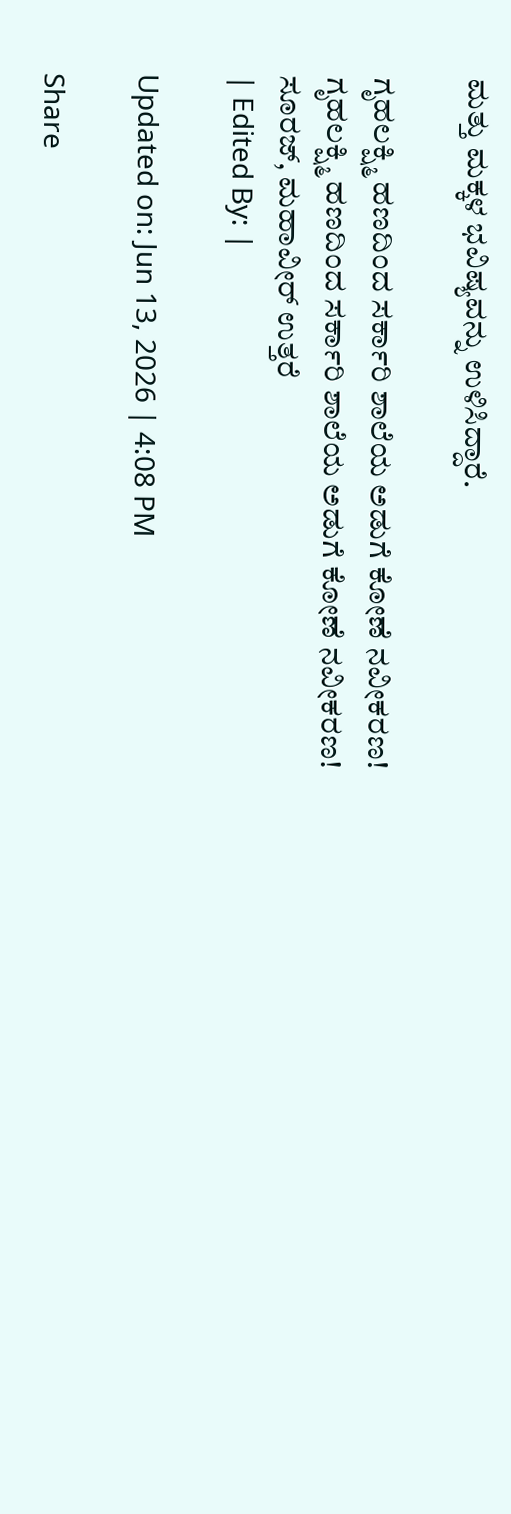ಮತ್ತು ಮಕ್ಕಳ ಭವಿಷ್ಯವನ್ನು ಉಳಿಸಿದ್ದಾರೆ.

ಗೃಹಲಕ್ಷ್ಮಿ ಹಣದಿಂದ ಸರ್ಕಾರಿ ಶಾಲೆಯ ಅಡುಗೆ ಕೋಣೆ ನವೀಕರಣ!
ಗೃಹಲಕ್ಷ್ಮಿ ಹಣದಿಂದ ಸರ್ಕಾರಿ ಶಾಲೆಯ ಅಡುಗೆ ಕೋಣೆ ನವೀಕರಣ!
ಸೂರಜ್, ಮಹಾವೀರ್ ಉತ್ತರೆ
| Edited By: |

Updated on: Jun 13, 2026 | 4:08 PM

Share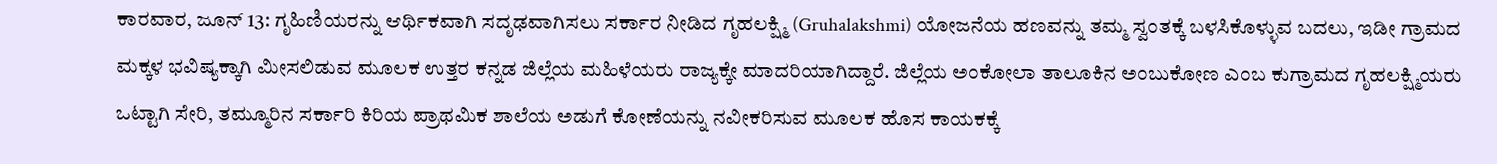ಕಾರವಾರ, ಜೂನ್ 13: ಗೃಹಿಣಿಯರನ್ನು ಆರ್ಥಿಕವಾಗಿ ಸದೃಢವಾಗಿಸಲು ಸರ್ಕಾರ ನೀಡಿದ ಗೃಹಲಕ್ಷ್ಮಿ (Gruhalakshmi) ಯೋಜನೆಯ ಹಣವನ್ನು ತಮ್ಮ ಸ್ವಂತಕ್ಕೆ ಬಳಸಿಕೊಳ್ಳುವ ಬದಲು, ಇಡೀ ಗ್ರಾಮದ ಮಕ್ಕಳ ಭವಿಷ್ಯಕ್ಕಾಗಿ ಮೀಸಲಿಡುವ ಮೂಲಕ ಉತ್ತರ ಕನ್ನಡ ಜಿಲ್ಲೆಯ ಮಹಿಳೆಯರು ರಾಜ್ಯಕ್ಕೇ ಮಾದರಿಯಾಗಿದ್ದಾರೆ. ಜಿಲ್ಲೆಯ ಅಂಕೋಲಾ ತಾಲೂಕಿನ ಅಂಬುಕೋಣ ಎಂಬ ಕುಗ್ರಾಮದ ಗೃಹಲಕ್ಷ್ಮಿಯರು ಒಟ್ಟಾಗಿ ಸೇರಿ, ತಮ್ಮೂರಿನ ಸರ್ಕಾರಿ ಕಿರಿಯ ಪ್ರಾಥಮಿಕ ಶಾಲೆಯ ಅಡುಗೆ ಕೋಣೆಯನ್ನು ನವೀಕರಿಸುವ ಮೂಲಕ ಹೊಸ ಕಾಯಕಕ್ಕೆ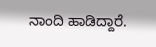ನಾಂದಿ ಹಾಡಿದ್ದಾರೆ.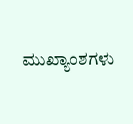ಮುಖ್ಯಾಂಶಗಳು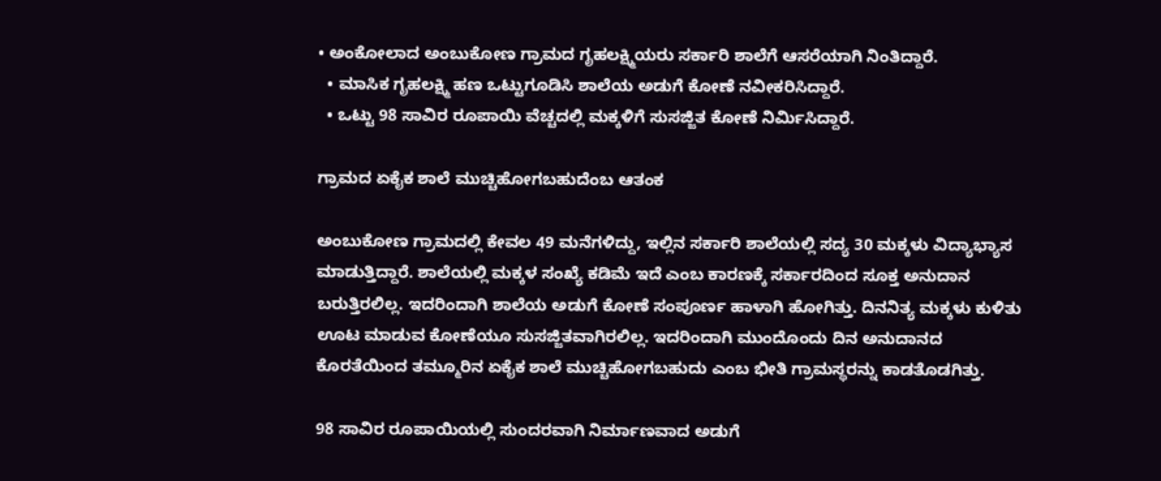• ಅಂಕೋಲಾದ ಅಂಬುಕೋಣ ಗ್ರಾಮದ ಗೃಹಲಕ್ಷ್ಮಿಯರು ಸರ್ಕಾರಿ ಶಾಲೆಗೆ ಆಸರೆಯಾಗಿ ನಿಂತಿದ್ದಾರೆ.
  • ಮಾಸಿಕ ಗೃಹಲಕ್ಷ್ಮಿ ಹಣ ಒಟ್ಟುಗೂಡಿಸಿ ಶಾಲೆಯ ಅಡುಗೆ ಕೋಣೆ ನವೀಕರಿಸಿದ್ದಾರೆ.
  • ಒಟ್ಟು 98 ಸಾವಿರ ರೂಪಾಯಿ ವೆಚ್ಚದಲ್ಲಿ ಮಕ್ಕಳಿಗೆ ಸುಸಜ್ಜಿತ ಕೋಣೆ ನಿರ್ಮಿಸಿದ್ದಾರೆ.

ಗ್ರಾಮದ ಏಕೈಕ ಶಾಲೆ ಮುಚ್ಚಿಹೋಗಬಹುದೆಂಬ ಆತಂಕ

ಅಂಬುಕೋಣ ಗ್ರಾಮದಲ್ಲಿ ಕೇವಲ 49 ಮನೆಗಳಿದ್ದು, ಇಲ್ಲಿನ ಸರ್ಕಾರಿ ಶಾಲೆಯಲ್ಲಿ ಸದ್ಯ 30 ಮಕ್ಕಳು ವಿದ್ಯಾಭ್ಯಾಸ ಮಾಡುತ್ತಿದ್ದಾರೆ. ಶಾಲೆಯಲ್ಲಿ ಮಕ್ಕಳ ಸಂಖ್ಯೆ ಕಡಿಮೆ ಇದೆ ಎಂಬ ಕಾರಣಕ್ಕೆ ಸರ್ಕಾರದಿಂದ ಸೂಕ್ತ ಅನುದಾನ ಬರುತ್ತಿರಲಿಲ್ಲ. ಇದರಿಂದಾಗಿ ಶಾಲೆಯ ಅಡುಗೆ ಕೋಣೆ ಸಂಪೂರ್ಣ ಹಾಳಾಗಿ ಹೋಗಿತ್ತು. ದಿನನಿತ್ಯ ಮಕ್ಕಳು ಕುಳಿತು ಊಟ ಮಾಡುವ ಕೋಣೆಯೂ ಸುಸಜ್ಜಿತವಾಗಿರಲಿಲ್ಲ. ಇದರಿಂದಾಗಿ ಮುಂದೊಂದು ದಿನ ಅನುದಾನದ ಕೊರತೆಯಿಂದ ತಮ್ಮೂರಿನ ಏಕೈಕ ಶಾಲೆ ಮುಚ್ಚಿಹೋಗಬಹುದು ಎಂಬ ಭೀತಿ ಗ್ರಾಮಸ್ಥರನ್ನು ಕಾಡತೊಡಗಿತ್ತು.

98 ಸಾವಿರ ರೂಪಾಯಿಯಲ್ಲಿ ಸುಂದರವಾಗಿ ನಿರ್ಮಾಣವಾದ ಅಡುಗೆ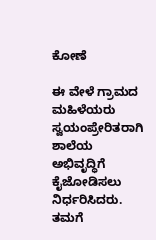ಕೋಣೆ

ಈ ವೇಳೆ ಗ್ರಾಮದ ಮಹಿಳೆಯರು ಸ್ವಯಂಪ್ರೇರಿತರಾಗಿ ಶಾಲೆಯ ಅಭಿವೃದ್ಧಿಗೆ ಕೈಜೋಡಿಸಲು ನಿರ್ಧರಿಸಿದರು. ತಮಗೆ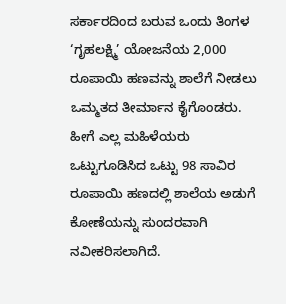ಸರ್ಕಾರದಿಂದ ಬರುವ ಒಂದು ತಿಂಗಳ ‘ಗೃಹಲಕ್ಷ್ಮಿ’ ಯೋಜನೆಯ 2,000 ರೂಪಾಯಿ ಹಣವನ್ನು ಶಾಲೆಗೆ ನೀಡಲು ಒಮ್ಮತದ ತೀರ್ಮಾನ ಕೈಗೊಂಡರು. ಹೀಗೆ ಎಲ್ಲ ಮಹಿಳೆಯರು ಒಟ್ಟುಗೂಡಿಸಿದ ಒಟ್ಟು 98 ಸಾವಿರ ರೂಪಾಯಿ ಹಣದಲ್ಲಿ ಶಾಲೆಯ ಅಡುಗೆ ಕೋಣೆಯನ್ನು ಸುಂದರವಾಗಿ ನವೀಕರಿಸಲಾಗಿದೆ.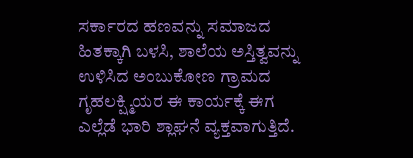ಸರ್ಕಾರದ ಹಣವನ್ನು ಸಮಾಜದ ಹಿತಕ್ಕಾಗಿ ಬಳಸಿ, ಶಾಲೆಯ ಅಸ್ತಿತ್ವವನ್ನು ಉಳಿಸಿದ ಅಂಬುಕೋಣ ಗ್ರಾಮದ ಗೃಹಲಕ್ಷ್ಮಿಯರ ಈ ಕಾರ್ಯಕ್ಕೆ ಈಗ ಎಲ್ಲೆಡೆ ಭಾರಿ ಶ್ಲಾಘನೆ ವ್ಯಕ್ತವಾಗುತ್ತಿದೆ.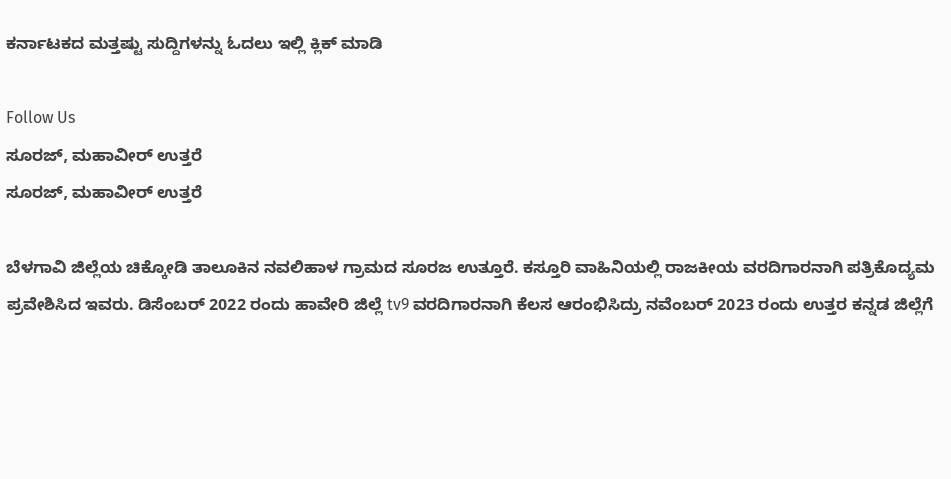ಕರ್ನಾಟಕದ ಮತ್ತಷ್ಟು ಸುದ್ದಿಗಳನ್ನು ಓದಲು ಇಲ್ಲಿ ಕ್ಲಿಕ್ ಮಾಡಿ

Follow Us
ಸೂರಜ್, ಮಹಾವೀರ್ ಉತ್ತರೆ
ಸೂರಜ್, ಮಹಾವೀರ್ ಉತ್ತರೆ

ಬೆಳಗಾವಿ ಜಿಲ್ಲೆಯ ಚಿಕ್ಕೋಡಿ ತಾಲೂಕಿನ ನವಲಿಹಾಳ ಗ್ರಾಮದ ಸೂರಜ ಉತ್ತೂರೆ. ಕಸ್ತೂರಿ ವಾಹಿನಿಯಲ್ಲಿ ರಾಜಕೀಯ ವರದಿಗಾರನಾಗಿ ಪತ್ರಿಕೊದ್ಯಮ ಪ್ರವೇಶಿಸಿದ ಇವರು. ಡಿಸೆಂಬರ್ 2022 ರಂದು ಹಾವೇರಿ ಜಿಲ್ಲೆ tv9 ವರದಿಗಾರನಾಗಿ ಕೆಲಸ ಆರಂಭಿಸಿದ್ರು ನವೆಂಬರ್ 2023 ರಂದು ಉತ್ತರ ಕನ್ನಡ ಜಿಲ್ಲೆಗೆ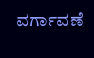ವರ್ಗಾವಣೆ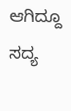ಆಗಿದ್ದೂ ಸದ್ಯ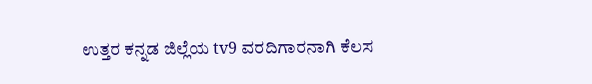ಉತ್ತರ ಕನ್ನಡ ಜಿಲ್ಲೆಯ tv9 ವರದಿಗಾರನಾಗಿ ಕೆಲಸ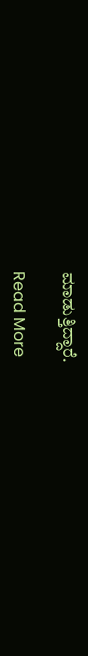ಮಾಡುತ್ತಿದ್ದಾರೆ.

Read More